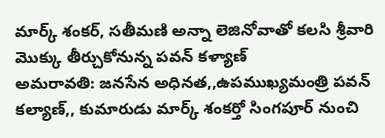మార్క్ శంకర్, సతీమణి అన్నా లెజినోవాతో కలసి శ్రీవారి మొక్కు తీర్చుకోనున్న పవన్ కళ్యాణ్
అమరావతి: జనసేన అధినత,,ఉపముఖ్యమంత్రి పవన్ కల్యాణ్,, కుమారుడు మార్క్ శంకర్తో సింగపూర్ నుంచి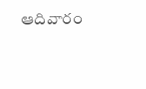ఆదివారం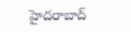హైదరాబాద్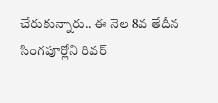చేరుకున్నారు.. ఈ నెల 8వ తేదీన సింగపూర్లోని రివర్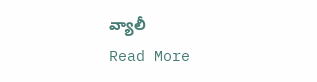వ్యాలీ
Read More